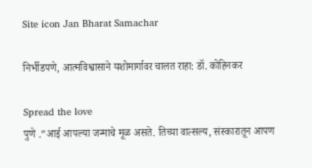Site icon Jan Bharat Samachar

निर्भीडपणे, आत्मविश्वासाने यशोमार्गावर चालत राहा: डॉ. कोहिनकर

Spread the love
पुणे .”आई आपल्या जन्माचे मूळ असते. तिच्या वात्सल्य, संस्कारातून आपण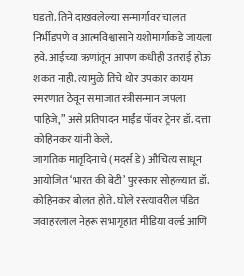घडतो. तिने दाखवलेल्या सन्मार्गावर चालत निर्भीडपणे व आत्मविश्वासाने यशोमार्गाकडे जायला हवे. आईच्या ऋणांतून आपण कधीही उतराई होऊ शकत नाही. त्यामुळे तिचे थोर उपकार कायम स्मरणात ठेवून समाजात स्त्रीसन्मान जपला पाहिजे,” असे प्रतिपादन माईंड पॉवर ट्रेनर डॉ. दत्ता कोहिनकर यांनी केले.
जागतिक मातृदिनाचे (मदर्स डे) औचित्य साधून आयोजित ‘भारत की बेटी’ पुरस्कार सोहळ्यात डॉ. कोहिनकर बोलत होते. घोले रस्त्यावरील पंडित जवाहरलाल नेहरू सभागृहात मीडिया वर्ल्ड आणि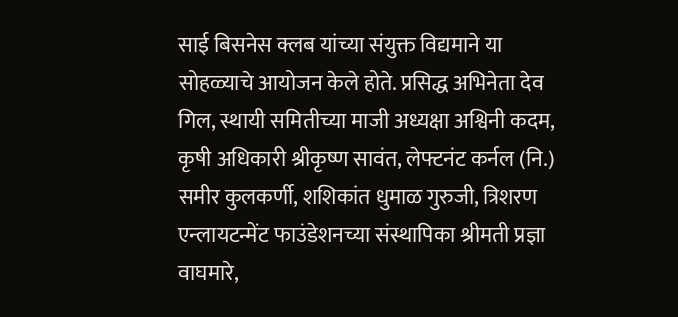साई बिसनेस क्लब यांच्या संयुक्त विद्यमाने या सोहळ्याचे आयोजन केले होते. प्रसिद्ध अभिनेता देव गिल, स्थायी समितीच्या माजी अध्यक्षा अश्विनी कदम, कृषी अधिकारी श्रीकृष्ण सावंत, लेफ्टनंट कर्नल (नि.) समीर कुलकर्णी, शशिकांत धुमाळ गुरुजी, त्रिशरण एन्लायटन्मेंट फाउंडेशनच्या संस्थापिका श्रीमती प्रज्ञा वाघमारे,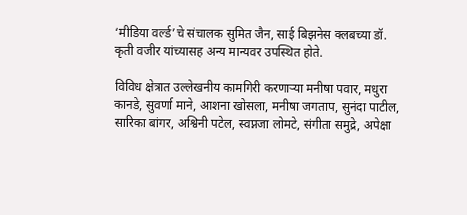‘मीडिया वर्ल्ड’चे संचालक सुमित जैन, साई बिझनेस क्लबच्या डॉ. कृती वजीर यांच्यासह अन्य मान्यवर उपस्थित होते.

विविध क्षेत्रात उल्लेखनीय कामगिरी करणाऱ्या मनीषा पवार, मधुरा कानडे, सुवर्णा माने, आशना खोसला, मनीषा जगताप, सुनंदा पाटील, सारिका बांगर, अश्विनी पटेल, स्वप्नजा लोमटे, संगीता समुद्रे, अपेक्षा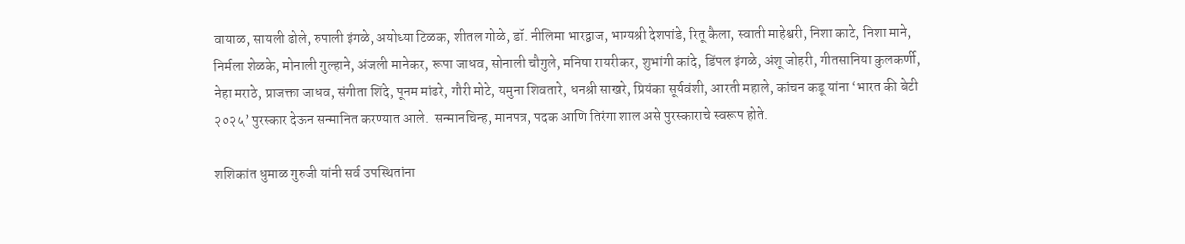वायाळ, सायली ढोले, रुपाली इंगळे, अयोध्या टिळक, शीतल गोळे, डॉ. नीलिमा भारद्वाज, भाग्यश्री देशपांडे, रितू कैला, स्वाती माहेश्वरी, निशा काटे, निशा माने, निर्मला शेळके, मोनाली गुल्हाने, अंजली मानेकर, रूपा जाधव, सोनाली चौगुले, मनिषा रायरीकर, शुभांगी कांदे, डिंपल इंगळे, अंशू जोहरी, गीतसानिया कुलकर्णी, नेहा मराठे, प्राजक्ता जाधव, संगीता शिंदे, पूनम मांढरे, गौरी मोटे, यमुना शिवतारे, धनश्री साखरे, प्रियंका सूर्यवंशी, आरती महाले, कांचन कडू यांना ‘भारत की बेटी २०२५’ पुरस्कार देऊन सन्मानित करण्यात आले.  सन्मानचिन्ह, मानपत्र, पदक आणि तिरंगा शाल असे पुरस्काराचे स्वरूप होते.

शशिकांत धुमाळ गुरुजी यांनी सर्व उपस्थितांना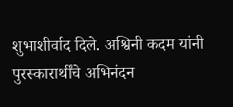शुभाशीर्वाद दिले. अश्विनी कदम यांनी पुरस्कारार्थींचे अभिनंदन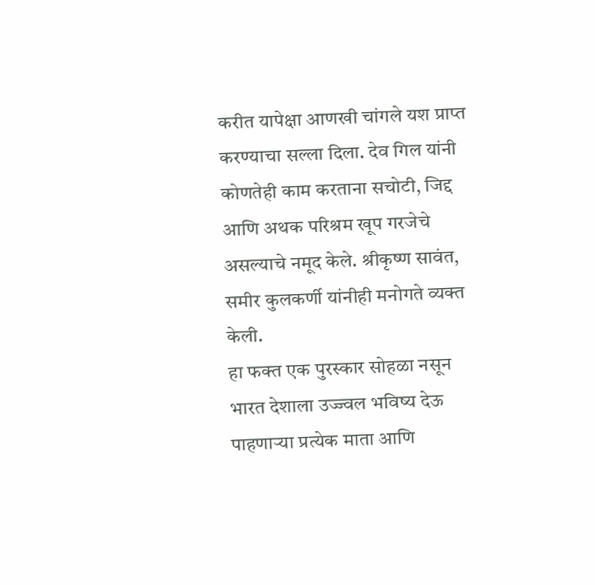करीत यापेक्षा आणखी चांगले यश प्राप्त करण्याचा सल्ला दिला. देव गिल यांनी कोणतेही काम करताना सचोटी, जिद्द आणि अथक परिश्रम खूप गरजेचे असल्याचे नमूद केले. श्रीकृष्ण सावंत, समीर कुलकर्णी यांनीही मनोगते व्यक्त केली.
हा फक्त एक पुरस्कार सोहळा नसून भारत देशाला उज्ज्वल भविष्य देऊ पाहणाऱ्या प्रत्येक माता आणि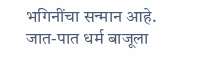भगिनींचा सन्मान आहे. जात-पात धर्म बाजूला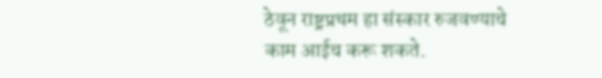ठेवून राष्ट्रप्रथम हा संस्कार रुजवण्याचे काम आईच करू शकते.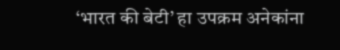‘भारत की बेटी’ हा उपक्रम अनेकांना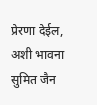प्रेरणा देईल, अशी भावना सुमित जैन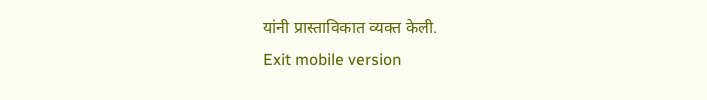यांनी प्रास्ताविकात व्यक्त केली.
Exit mobile version